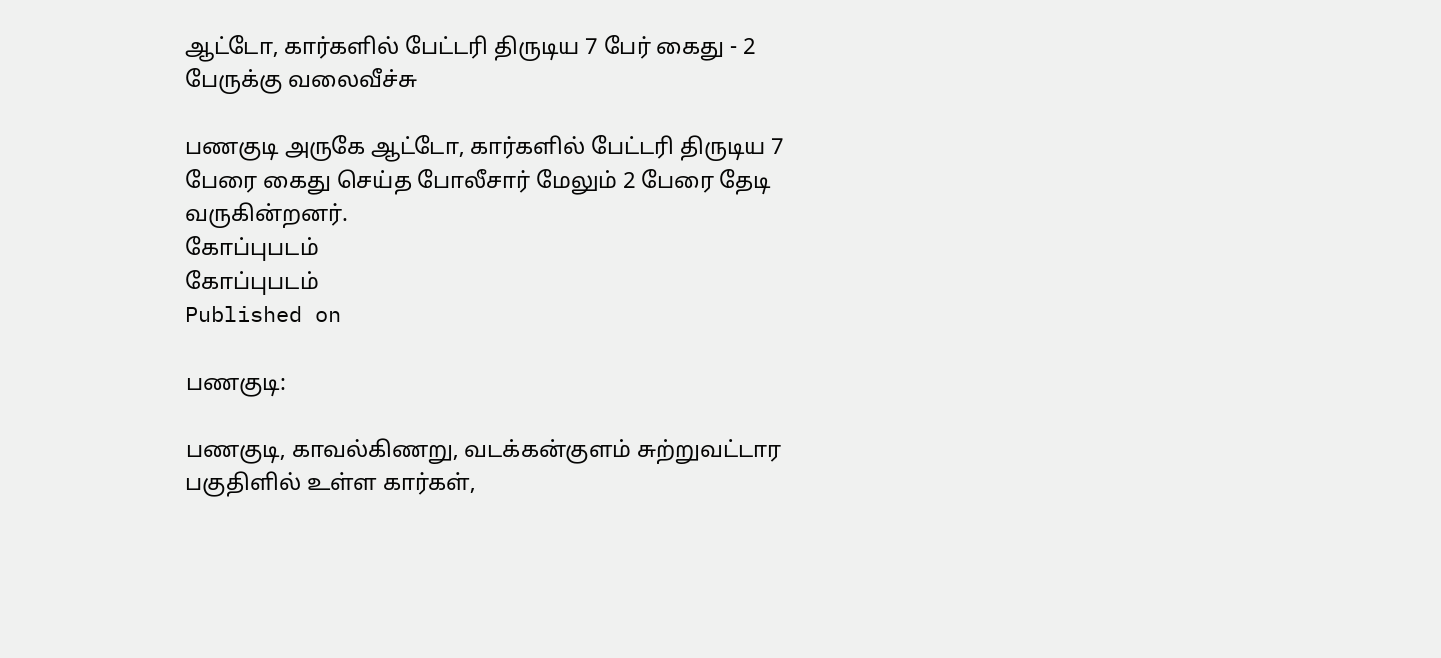ஆட்டோ, கார்களில் பேட்டரி திருடிய 7 பேர் கைது - 2 பேருக்கு வலைவீச்சு

பணகுடி அருகே ஆட்டோ, கார்களில் பேட்டரி திருடிய 7 பேரை கைது செய்த போலீசார் மேலும் 2 பேரை தேடி வருகின்றனர்.
கோப்புபடம்
கோப்புபடம்
Published on

பணகுடி:

பணகுடி, காவல்கிணறு, வடக்கன்குளம் சுற்றுவட்டார பகுதிளில் உள்ள கார்கள்,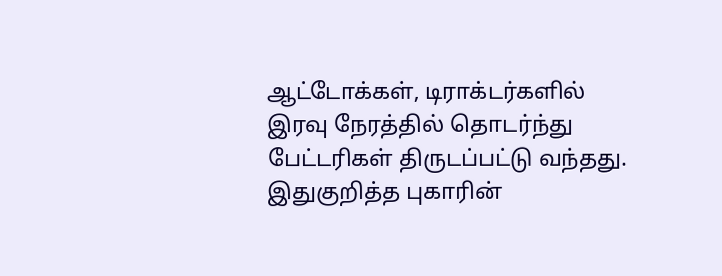ஆட்டோக்கள், டிராக்டர்களில் இரவு நேரத்தில் தொடர்ந்து பேட்டரிகள் திருடப்பட்டு வந்தது. இதுகுறித்த புகாரின்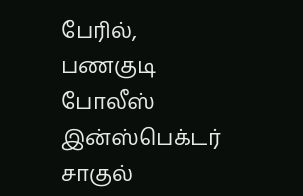பேரில், பணகுடி போலீஸ் இன்ஸ்பெக்டர் சாகுல்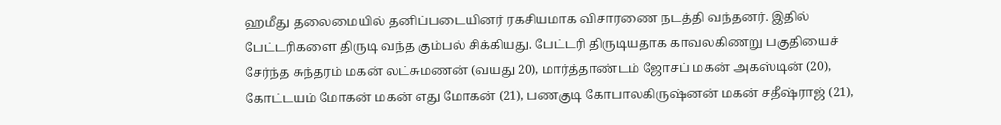ஹமீது தலைமையில் தனிப்படையினர் ரகசியமாக விசாரணை நடத்தி வந்தனர். இதில் பேட்டரிகளை திருடி வந்த கும்பல் சிக்கியது. பேட்டரி திருடியதாக காவலகிணறு பகுதியைச் சேர்ந்த சுந்தரம் மகன் லட்சுமணன் (வயது 20), மார்த்தாண்டம் ஜோசப் மகன் அகஸ்டின் (20), கோட்டயம் மோகன் மகன் எது மோகன் (21), பணகுடி கோபாலகிருஷ்னன் மகன் சதீஷ்ராஜ் (21),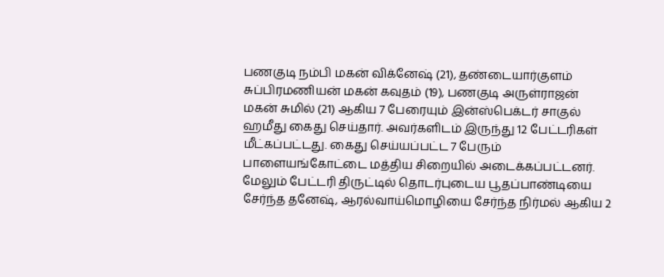பணகுடி நம்பி மகன் விக்னேஷ் (21), தண்டையார்குளம் சுப்பிரமணியன் மகன் கவுதம் (19), பணகுடி அருள்ராஜன் மகன் சுமில் (21) ஆகிய 7 பேரையும் இன்ஸ்பெக்டர் சாகுல் ஹமீது கைது செய்தார். அவர்களிடம் இருந்து 12 பேட்டரிகள் மீட்கப்பட்டது. கைது செய்யப்பட்ட 7 பேரும் பாளையங்கோட்டை மத்திய சிறையில் அடைக்கப்பட்டனர். மேலும் பேட்டரி திருட்டில் தொடர்புடைய பூதப்பாண்டியை சேர்ந்த தனேஷ், ஆரல்வாய்மொழியை சேர்ந்த நிர்மல் ஆகிய 2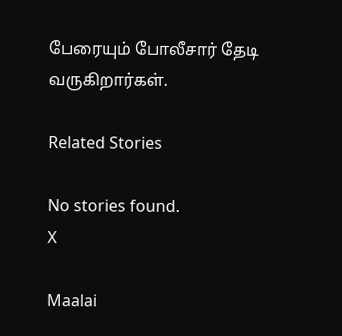பேரையும் போலீசார் தேடி வருகிறார்கள்.

Related Stories

No stories found.
X

Maalai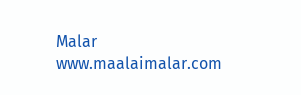Malar
www.maalaimalar.com